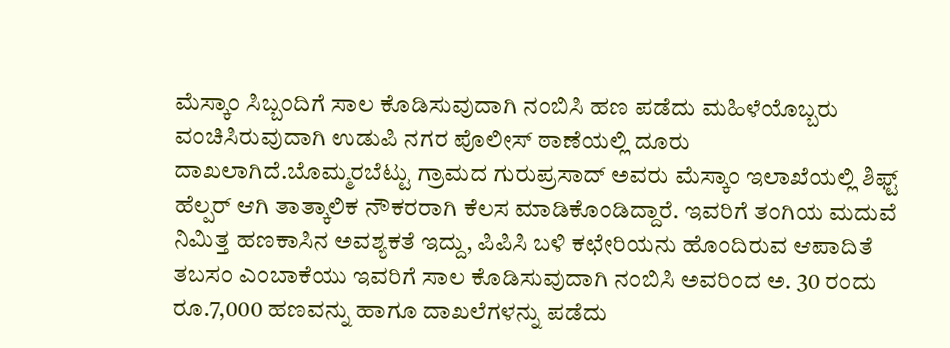ಮೆಸ್ಕಾಂ ಸಿಬ್ಬಂದಿಗೆ ಸಾಲ ಕೊಡಿಸುವುದಾಗಿ ನಂಬಿಸಿ ಹಣ ಪಡೆದು ಮಹಿಳೆಯೊಬ್ಬರು ವಂಚಿಸಿರುವುದಾಗಿ ಉಡುಪಿ ನಗರ ಪೊಲೀಸ್ ಠಾಣೆಯಲ್ಲಿ ದೂರು ದಾಖಲಾಗಿದೆ.ಬೊಮ್ಮರಬೆಟ್ಟು ಗ್ರಾಮದ ಗುರುಪ್ರಸಾದ್ ಅವರು ಮೆಸ್ಕಾಂ ಇಲಾಖೆಯಲ್ಲಿ ಶಿಫ್ಟ್ ಹೆಲ್ಪರ್ ಆಗಿ ತಾತ್ಕಾಲಿಕ ನೌಕರರಾಗಿ ಕೆಲಸ ಮಾಡಿಕೊಂಡಿದ್ದಾರೆ. ಇವರಿಗೆ ತಂಗಿಯ ಮದುವೆ ನಿಮಿತ್ತ ಹಣಕಾಸಿನ ಅವಶ್ಯಕತೆ ಇದ್ದು, ಪಿಪಿಸಿ ಬಳಿ ಕಛೇರಿಯನು ಹೊಂದಿರುವ ಆಪಾದಿತೆ ತಬಸಂ ಎಂಬಾಕೆಯು ಇವರಿಗೆ ಸಾಲ ಕೊಡಿಸುವುದಾಗಿ ನಂಬಿಸಿ ಅವರಿಂದ ಅ. 30 ರಂದು ರೂ.7,000 ಹಣವನ್ನು ಹಾಗೂ ದಾಖಲೆಗಳನ್ನು ಪಡೆದು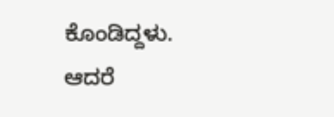ಕೊಂಡಿದ್ದಳು. ಆದರೆ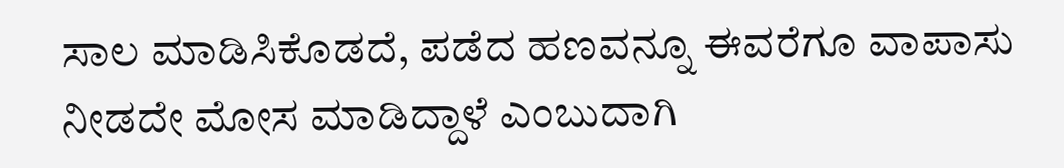ಸಾಲ ಮಾಡಿಸಿಕೊಡದೆ, ಪಡೆದ ಹಣವನ್ನೂ ಈವರೆಗೂ ವಾಪಾಸು ನೀಡದೇ ಮೋಸ ಮಾಡಿದ್ದಾಳೆ ಎಂಬುದಾಗಿ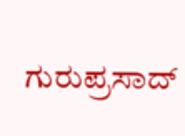ಗುರುಪ್ರಸಾದ್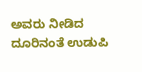ಅವರು ನೀಡಿದ ದೂರಿನಂತೆ ಉಡುಪಿ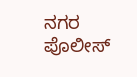ನಗರ ಪೊಲೀಸ್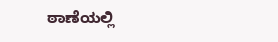ಠಾಣೆಯಲ್ಲಿ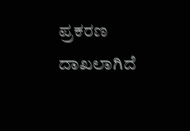ಪ್ರಕರಣ ದಾಖಲಾಗಿದೆ